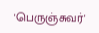'பெருஞ்சுவர்'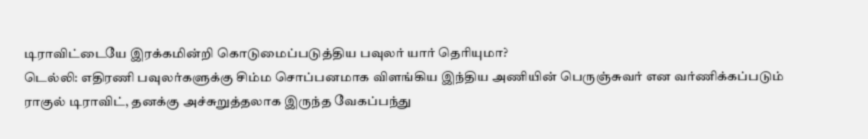டிராவிட்டையே இரக்கமின்றி கொடுமைப்படுத்திய பவுலர் யார் தெரியுமா?
டெல்லி: எதிரணி பவுலர்களுக்கு சிம்ம சொப்பனமாக விளங்கிய இந்திய அணியின் பெருஞ்சுவர் என வர்ணிக்கப்படும் ராகுல் டிராவிட், தனக்கு அச்சுறுத்தலாக இருந்த வேகப்பந்து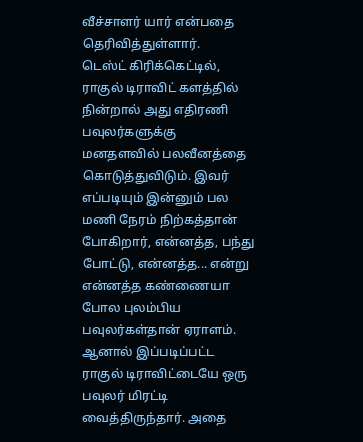வீச்சாளர் யார் என்பதை தெரிவித்துள்ளார்.
டெஸ்ட் கிரிக்கெட்டில், ராகுல் டிராவிட் களத்தில் நின்றால் அது எதிரணி பவுலர்களுக்கு மனதளவில் பலவீனத்தை கொடுத்துவிடும். இவர் எப்படியும் இன்னும் பல மணி நேரம் நிற்கத்தான் போகிறார், என்னத்த, பந்து போட்டு, என்னத்த... என்று என்னத்த கண்ணையா போல புலம்பிய பவுலர்கள்தான் ஏராளம்.
ஆனால் இப்படிப்பட்ட ராகுல் டிராவிட்டையே ஒரு பவுலர் மிரட்டி வைத்திருந்தார். அதை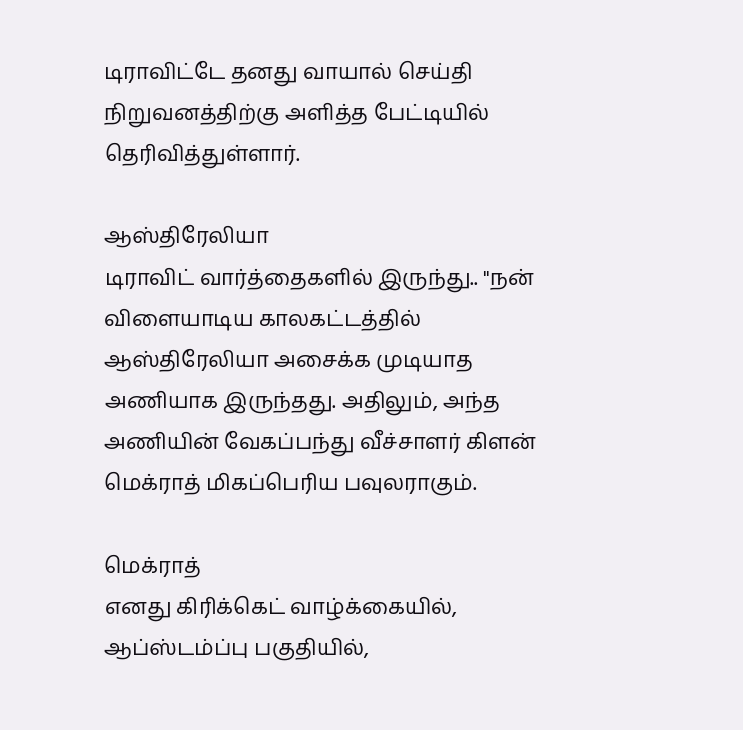டிராவிட்டே தனது வாயால் செய்தி நிறுவனத்திற்கு அளித்த பேட்டியில் தெரிவித்துள்ளார்.

ஆஸ்திரேலியா
டிராவிட் வார்த்தைகளில் இருந்து.. "நன் விளையாடிய காலகட்டத்தில் ஆஸ்திரேலியா அசைக்க முடியாத அணியாக இருந்தது. அதிலும், அந்த அணியின் வேகப்பந்து வீச்சாளர் கிளன் மெக்ராத் மிகப்பெரிய பவுலராகும்.

மெக்ராத்
எனது கிரிக்கெட் வாழ்க்கையில், ஆப்ஸ்டம்ப்பு பகுதியில்,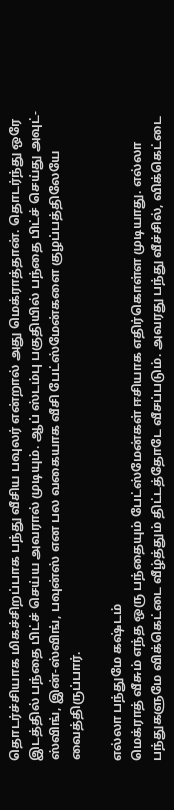தொடர்ச்சியாக மிகச்சிறப்பாக பந்து வீசிய பவுலர் என்றால் அது மெக்ராத்தான். தொடர்ந்து ஒரே இடத்தில் பந்தை பிட்ச் செய்ய அவரால் முடியும். ஆப் ஸ்டம்பு பகுதியில் பந்தை பிட்ச் செய்து அவுட்-ஸ்விங், இன்-ஸ்விங், பவுன்ஸ் என பல வகையாக வீசி பேட்ஸ்மேன்களை குழப்பத்திலேயே வைத்திருப்பார்.

எல்லா பந்துமே கஷ்டம்
மெக்ராத் வீசும் எந்த ஒரு பந்தையும் பேட்ஸ்மேன்கள் ஈசியாக எதிர்கொள்ள முடியாது. எல்லா பந்துகளுமே விக்கெட்டை வீழ்த்தும் திட்டத்தோடே வீசப்படும். அவரது பந்து வீச்சில், விக்கெட்டை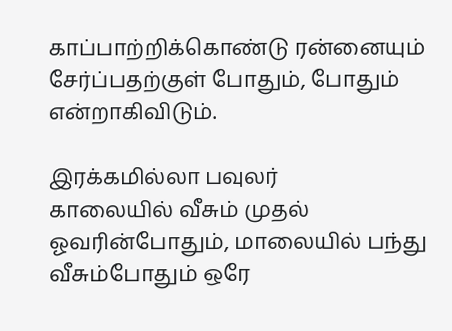காப்பாற்றிக்கொண்டு ரன்னையும் சேர்ப்பதற்குள் போதும், போதும் என்றாகிவிடும்.

இரக்கமில்லா பவுலர்
காலையில் வீசும் முதல் ஓவரின்போதும், மாலையில் பந்து வீசும்போதும் ஒரே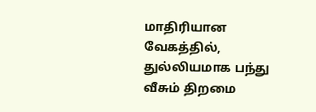மாதிரியான வேகத்தில், துல்லியமாக பந்து வீசும் திறமை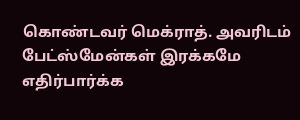கொண்டவர் மெக்ராத். அவரிடம் பேட்ஸ்மேன்கள் இரக்கமே எதிர்பார்க்க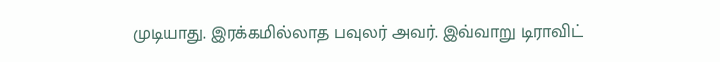முடியாது. இரக்கமில்லாத பவுலர் அவர். இவ்வாறு டிராவிட்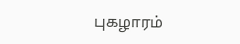புகழாரம்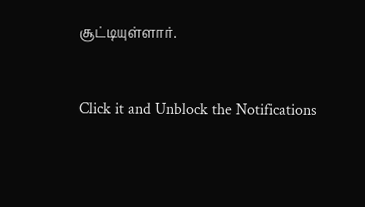சூட்டியுள்ளார்.


Click it and Unblock the Notifications